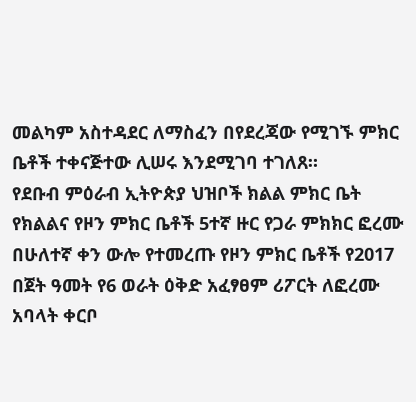መልካም አስተዳደር ለማስፈን በየደረጃው የሚገኙ ምክር ቤቶች ተቀናጅተው ሊሠሩ እንደሚገባ ተገለጸ።
የደቡብ ምዕራብ ኢትዮጵያ ህዝቦች ክልል ምክር ቤት የክልልና የዞን ምክር ቤቶች 5ተኛ ዙር የጋራ ምክክር ፎረሙ በሁለተኛ ቀን ውሎ የተመረጡ የዞን ምክር ቤቶች የ2017 በጀት ዓመት የ6 ወራት ዕቅድ አፈፃፀም ሪፖርት ለፎረሙ አባላት ቀርቦ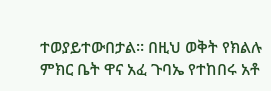ተወያይተውበታል። በዚህ ወቅት የክልሉ ምክር ቤት ዋና አፈ ጉባኤ የተከበሩ አቶ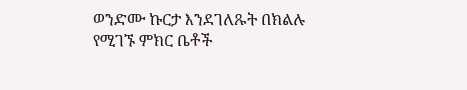ወንድሙ ኩርታ እንደገለጹት በክልሉ የሚገኙ ምክር ቤቶች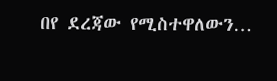በየ ደረጃው የሚስተዋለውን…